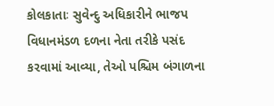કોલકાતાઃ સુવેન્દુ અધિકારીને ભાજપ વિધાનમંડળ દળના નેતા તરીકે પસંદ કરવામાં આવ્યા, તેઓ પશ્ચિમ બંગાળના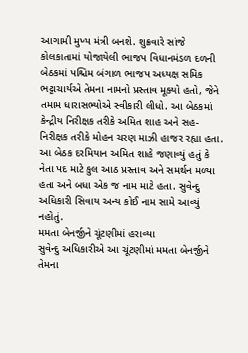આગામી મુખ્ય મંત્રી બનશે. શુક્રવારે સાંજે કોલકાતામાં યોજાયેલી ભાજપ વિધાનમંડળ દળની બેઠકમાં પશ્ચિમ બંગાળ ભાજપ અધ્યક્ષ સમિક ભટ્ટાચાર્યએ તેમના નામનો પ્રસ્તાવ મૂક્યો હતો, જેને તમામ ધારાસભ્યોએ સ્વીકારી લીધો. આ બેઠકમાં કેન્દ્રીય નિરીક્ષક તરીકે અમિત શાહ અને સહ-નિરીક્ષક તરીકે મોહન ચરણ માઝી હાજર રહ્યા હતા. આ બેઠક દરમિયાન અમિત શાહે જણાવ્યું હતું કે નેતા પદ માટે કુલ આઠ પ્રસ્તાવ અને સમર્થન મળ્યા હતા અને બધા એક જ નામ માટે હતા. સુવેન્દુ અધિકારી સિવાય અન્ય કોઈ નામ સામે આવ્યું નહોતું.
મમતા બેનર્જીને ચૂંટણીમાં હરાવ્યા
સુવેન્દુ અધિકારીએ આ ચૂંટણીમાં મમતા બેનર્જીને તેમના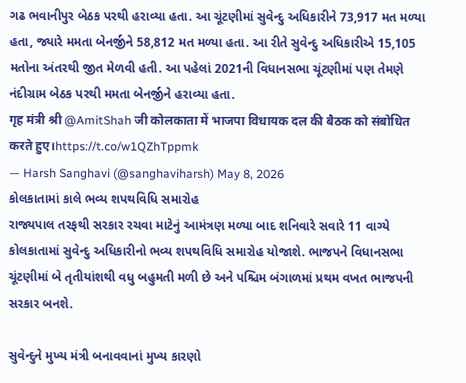ગઢ ભવાનીપુર બેઠક પરથી હરાવ્યા હતા. આ ચૂંટણીમાં સુવેન્દુ અધિકારીને 73,917 મત મળ્યા હતા, જ્યારે મમતા બેનર્જીને 58,812 મત મળ્યા હતા. આ રીતે સુવેન્દુ અધિકારીએ 15,105 મતોના અંતરથી જીત મેળવી હતી. આ પહેલાં 2021ની વિધાનસભા ચૂંટણીમાં પણ તેમણે નંદીગ્રામ બેઠક પરથી મમતા બેનર્જીને હરાવ્યા હતા.
गृह मंत्री श्री @AmitShah जी कोलकाता में भाजपा विधायक दल की बैठक को संबोधित करते हुए।https://t.co/w1QZhTppmk
— Harsh Sanghavi (@sanghaviharsh) May 8, 2026
કોલકાતામાં કાલે ભવ્ય શપથવિધિ સમારોહ
રાજ્યપાલ તરફથી સરકાર રચવા માટેનું આમંત્રણ મળ્યા બાદ શનિવારે સવારે 11 વાગ્યે કોલકાતામાં સુવેન્દુ અધિકારીનો ભવ્ય શપથવિધિ સમારોહ યોજાશે. ભાજપને વિધાનસભા ચૂંટણીમાં બે તૃતીયાંશથી વધુ બહુમતી મળી છે અને પશ્ચિમ બંગાળમાં પ્રથમ વખત ભાજપની સરકાર બનશે.

સુવેન્દુને મુખ્ય મંત્રી બનાવવાનાં મુખ્ય કારણો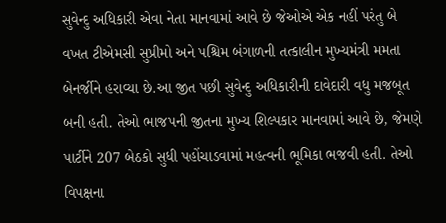સુવેન્દુ અધિકારી એવા નેતા માનવામાં આવે છે જેઓએ એક નહીં પરંતુ બે વખત ટીએમસી સુપ્રીમો અને પશ્ચિમ બંગાળની તત્કાલીન મુખ્યમંત્રી મમતા બેનર્જીને હરાવ્યા છે.આ જીત પછી સુવેન્દુ અધિકારીની દાવેદારી વધુ મજબૂત બની હતી. તેઓ ભાજપની જીતના મુખ્ય શિલ્પકાર માનવામાં આવે છે, જેમણે પાર્ટીને 207 બેઠકો સુધી પહોંચાડવામાં મહત્વની ભૂમિકા ભજવી હતી. તેઓ વિપક્ષના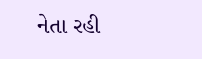નેતા રહી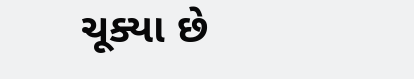ચૂક્યા છે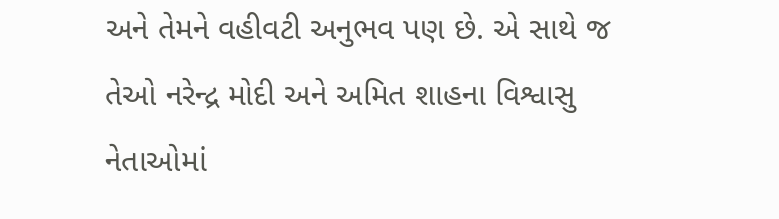અને તેમને વહીવટી અનુભવ પણ છે. એ સાથે જ તેઓ નરેન્દ્ર મોદી અને અમિત શાહના વિશ્વાસુ નેતાઓમાં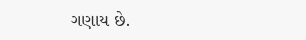ગણાય છે.